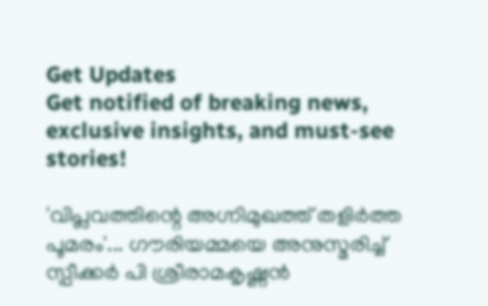Get Updates
Get notified of breaking news, exclusive insights, and must-see stories!

'വിപ്ലവത്തിന്റെ അഗ്നിമുഖത്ത് തളിര്‍ത്ത പൂമരം'... ഗൗരിയമ്മയെ അനുസ്മരിച്ച് സ്പീക്കര്‍ പി ശ്രീരാമകൃഷ്ണന്‍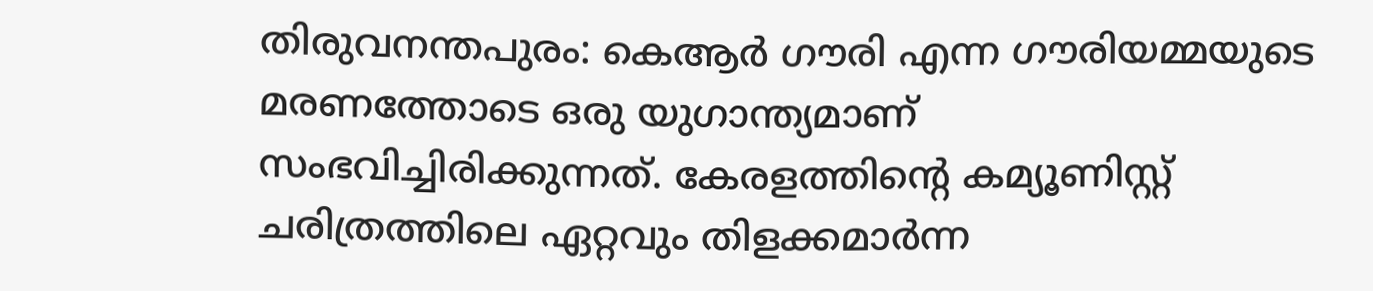തിരുവനന്തപുരം: കെആര്‍ ഗൗരി എന്ന ഗൗരിയമ്മയുടെ മരണത്തോടെ ഒരു യുഗാന്ത്യമാണ് സംഭവിച്ചിരിക്കുന്നത്. കേരളത്തിന്റെ കമ്യൂണിസ്റ്റ് ചരിത്രത്തിലെ ഏറ്റവും തിളക്കമാര്‍ന്ന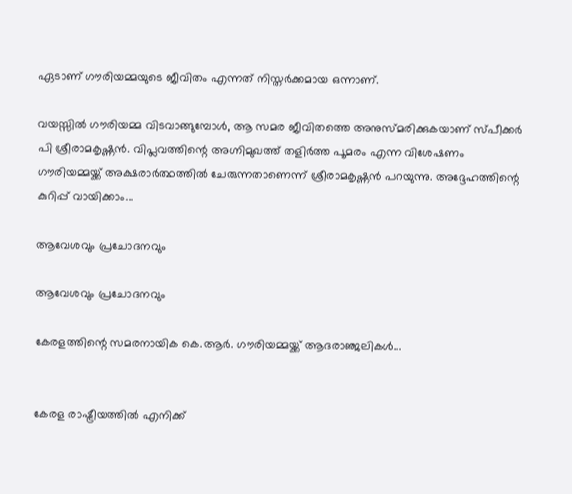ഏടാണ് ഗൗരിയമ്മയുടെ ജീവിതം എന്നത് നിസ്തര്‍ക്കമായ ഒന്നാണ്.

വയസ്സില്‍ ഗൗരിയമ്മ വിടവാങ്ങുമ്പോള്‍, ആ സമര ജീവിതത്തെ അനുസ്മരിക്കുകയാണ് സ്പീക്കര്‍ പി ശ്രീരാമകൃഷ്ണന്‍. വിപ്ലവത്തിന്റെ അഗ്നിമുഖത്ത് തളിര്‍ത്ത പൂമരം എന്ന വിശേഷണം ഗൗരിയമ്മയ്ക്ക് അക്ഷരാര്‍ത്ഥത്തില്‍ ചേരുന്നതാണെന്ന് ശ്രീരാമകൃഷ്ണന്‍ പറയുന്നു. അദ്ദേഹത്തിന്റെ കുറിപ്പ് വായിക്കാം...

ആവേശവും പ്രചോദനവും

ആവേശവും പ്രചോദനവും

കേരളത്തിന്റെ സമരനായിക കെ.ആർ. ഗൗരിയമ്മയ്ക്ക് ആദരാഞ്ജലികൾ...


കേരള രാഷ്ട്രീയത്തിൽ എനിക്ക്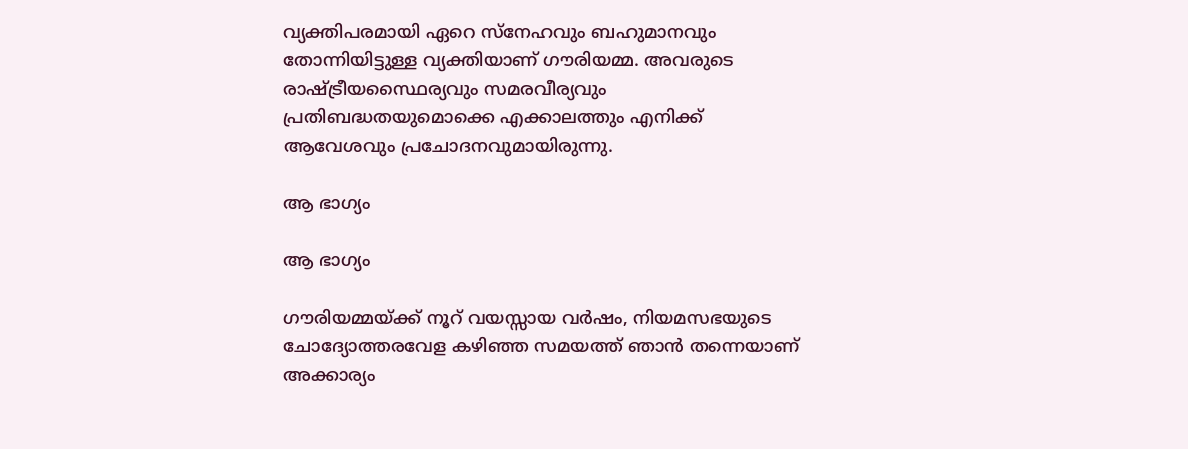വ്യക്തിപരമായി ഏറെ സ്നേഹവും ബഹുമാനവും തോന്നിയിട്ടുള്ള വ്യക്തിയാണ് ഗൗരിയമ്മ. അവരുടെ രാഷ്ട്രീയസ്ഥൈര്യവും സമരവീര്യവും പ്രതിബദ്ധതയുമൊക്കെ എക്കാലത്തും എനിക്ക് ആവേശവും പ്രചോദനവുമായിരുന്നു.

ആ ഭാഗ്യം

ആ ഭാഗ്യം

ഗൗരിയമ്മയ്ക്ക് നൂറ് വയസ്സായ വർഷം, നിയമസഭയുടെ ചോദ്യോത്തരവേള കഴിഞ്ഞ സമയത്ത് ഞാൻ തന്നെയാണ് അക്കാര്യം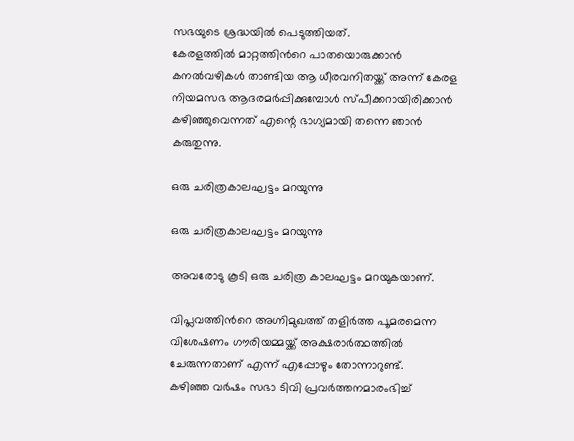സഭയുടെ ശ്രദ്ധയിൽ പെടുത്തിയത്.
കേരളത്തിൽ മാറ്റത്തിന്‍റെ പാതയൊരുക്കാന്‍ കനല്‍വഴികള്‍ താണ്ടിയ ആ ധീരവനിതയ്ക്ക് അന്ന് കേരള നിയമസഭ ആദരമർപ്പിക്കുമ്പോൾ സ്പീക്കറായിരിക്കാൻ കഴിഞ്ഞുവെന്നത് എന്റെ ഭാഗ്യമായി തന്നെ ഞാൻ കരുതുന്നു.

ഒരു ചരിത്രകാലഘട്ടം മറയുന്നു

ഒരു ചരിത്രകാലഘട്ടം മറയുന്നു

അവരോടു കൂടി ഒരു ചരിത്ര കാലഘട്ടം മറയുകയാണ്.

വിപ്ലവത്തിന്‍റെ അഗ്നിമുഖത്ത് തളിര്‍ത്ത പൂമരമെന്ന വിശേഷണം ഗൗരിയമ്മയ്ക്ക് അക്ഷരാർത്ഥത്തിൽ ചേരുന്നതാണ് എന്ന് എപ്പോഴും തോന്നാറുണ്ട്.
കഴിഞ്ഞ വർഷം സഭാ ടിവി പ്രവർത്തനമാരംഭിച്ച്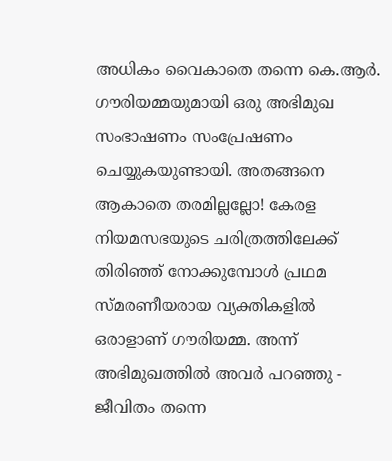അധികം വൈകാതെ തന്നെ കെ.ആർ. ഗൗരിയമ്മയുമായി ഒരു അഭിമുഖ സംഭാഷണം സംപ്രേഷണം ചെയ്യുകയുണ്ടായി. അതങ്ങനെ ആകാതെ തരമില്ലല്ലോ! കേരള നിയമസഭയുടെ ചരിത്രത്തിലേക്ക് തിരിഞ്ഞ് നോക്കുമ്പോൾ പ്രഥമ സ്മരണീയരായ വ്യക്തികളിൽ ഒരാളാണ് ഗൗരിയമ്മ. അന്ന് അഭിമുഖത്തിൽ അവർ പറഞ്ഞു - ജീവിതം തന്നെ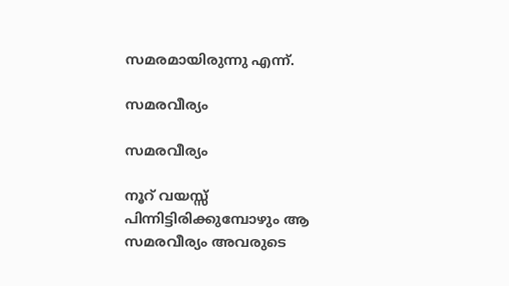സമരമായിരുന്നു എന്ന്.

സമരവീര്യം

സമരവീര്യം

നൂറ് വയസ്സ് പിന്നിട്ടിരിക്കുമ്പോഴും ആ സമരവീര്യം അവരുടെ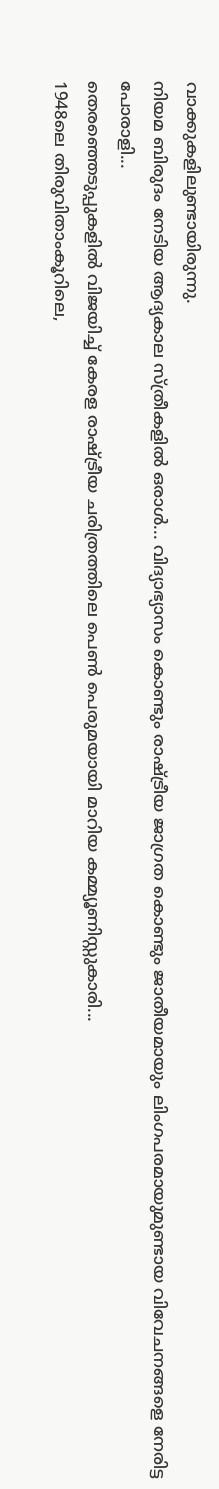വാക്കുകളിലുണ്ടായിരുന്നു.
നിയമ ബിരുദം നേടിയ ആദ്യകാല സ്ത്രീകളിൽ ഒരാൾ... വിദ്യാഭ്യാസം കൊണ്ടും രാഷ്ട്രീയ ജാഗ്രത കൊണ്ടും ജാതീയമായും ലിംഗപരമായുമുണ്ടായ വിവേചനങ്ങളെ നേരിട്ട പോരാളി...
തെരഞ്ഞെടുപ്പുകളിൽ വിജയിച്ച് കേരള രാഷ്ട്രീയ ചരിത്രത്തിലെ പെൺ പെരുമയായി മാറിയ കമ്മ്യൂണിസ്റ്റുകാരി...
1948ലെ തിരുവിതാംകൂറിലെ,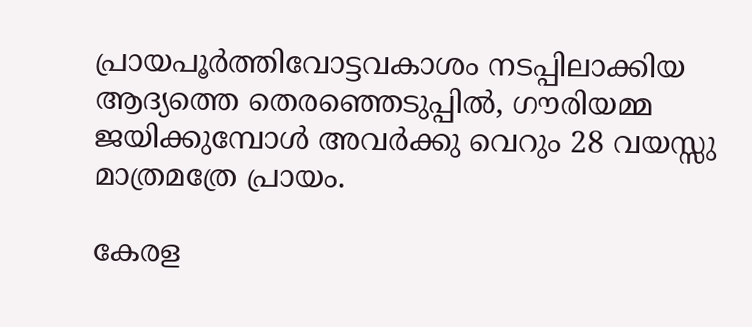പ്രായപൂർത്തിവോട്ടവകാശം നടപ്പിലാക്കിയ ആദ്യത്തെ തെരഞ്ഞെടുപ്പിൽ, ഗൗരിയമ്മ ജയിക്കുമ്പോൾ അവർക്കു വെറും 28 വയസ്സു മാത്രമത്രേ പ്രായം.

കേരള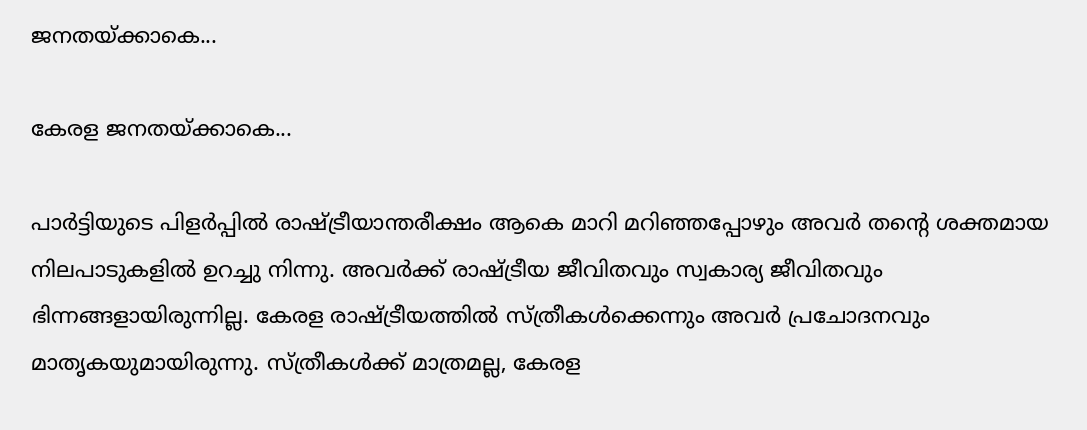ജനതയ്ക്കാകെ...

കേരള ജനതയ്ക്കാകെ...

പാർട്ടിയുടെ പിളർപ്പിൽ രാഷ്ട്രീയാന്തരീക്ഷം ആകെ മാറി മറിഞ്ഞപ്പോഴും അവർ തന്റെ ശക്തമായ നിലപാടുകളിൽ ഉറച്ചു നിന്നു. അവർക്ക് രാഷ്ട്രീയ ജീവിതവും സ്വകാര്യ ജീവിതവും ഭിന്നങ്ങളായിരുന്നില്ല. കേരള രാഷ്ട്രീയത്തിൽ സ്ത്രീകൾക്കെന്നും അവർ പ്രചോദനവും മാതൃകയുമായിരുന്നു. സ്ത്രീകൾക്ക് മാത്രമല്ല, കേരള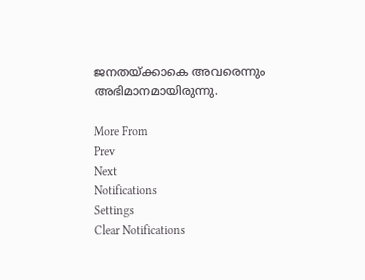ജനതയ്ക്കാകെ അവരെന്നും അഭിമാനമായിരുന്നു.

More From
Prev
Next
Notifications
Settings
Clear Notifications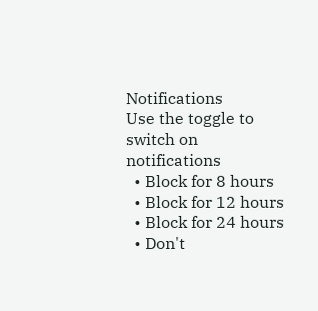Notifications
Use the toggle to switch on notifications
  • Block for 8 hours
  • Block for 12 hours
  • Block for 24 hours
  • Don't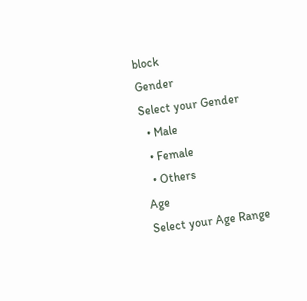block
Gender
Select your Gender
  • Male
  • Female
  • Others
Age
Select your Age Range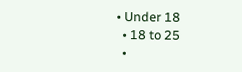• Under 18
  • 18 to 25
  •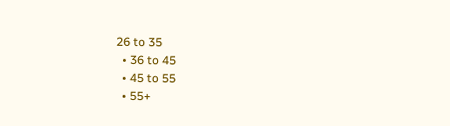26 to 35
  • 36 to 45
  • 45 to 55
  • 55+